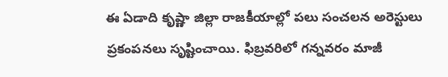ఈ ఏడాది కృష్ణా జిల్లా రాజకీయాల్లో పలు సంచలన అరెస్టులు ప్రకంపనలు సృష్టించాయి. ఫిబ్రవరిలో గన్నవరం మాజీ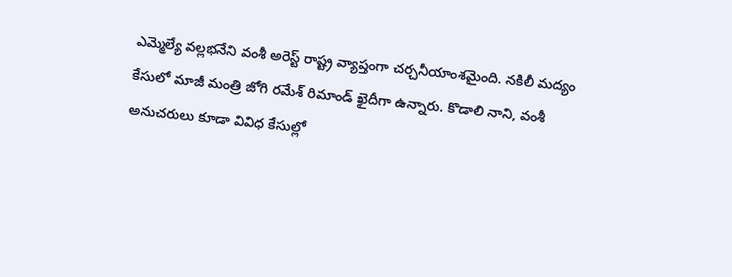ఎమ్మెల్యే వల్లభనేని వంశీ అరెస్ట్ రాష్ట్ర వ్యాప్తంగా చర్చనీయాంశమైంది. నకిలీ మద్యం కేసులో మాజీ మంత్రి జోగి రమేశ్ రిమాండ్ ఖైదీగా ఉన్నారు. కొడాలి నాని, వంశీ అనుచరులు కూడా వివిధ కేసుల్లో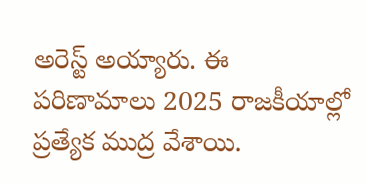అరెస్ట్ అయ్యారు. ఈ పరిణామాలు 2025 రాజకీయాల్లో ప్రత్యేక ముద్ర వేశాయి.